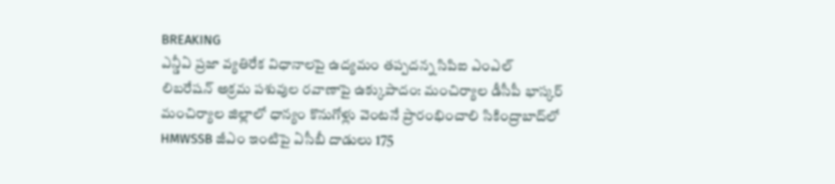BREAKING
ఎన్డీఏ ప్రజా వ్యతిరేక విధానాలపై ఉద్యమం తప్పదన్న సిపిఐ ఎంఎల్ లిబరేషన్ అక్రమ పశువుల రవాణాపై ఉక్కుపాదం: మంచిర్యాల డీసీపీ భాస్కర్ మంచిర్యాల జిల్లాలో ధాన్యం కొనుగోళ్లు వెంటనే ప్రారంభించాలి సికింద్రాబాద్‌లో HMWSSB జీఎం ఇంటిపై ఏసీబీ దాడులు 175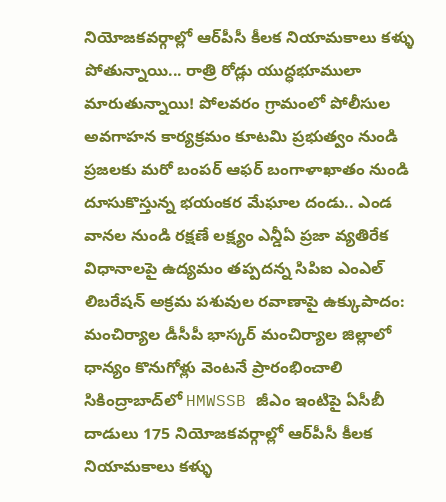నియోజకవర్గాల్లో ఆర్‌పీసీ కీలక నియామకాలు కళ్ళు పోతున్నాయి... రాత్రి రోడ్లు యుద్ధభూములా మారుతున్నాయి! పోలవరం గ్రామంలో పోలీసుల అవగాహన కార్యక్రమం కూటమి ప్రభుత్వం నుండి ప్రజలకు మరో బంపర్ ఆఫర్ బంగాళాఖాతం నుండి దూసుకొస్తున్న భయంకర మేఘాల దండు.. ఎండ వానల నుండి రక్షణే లక్ష్యం ఎన్డీఏ ప్రజా వ్యతిరేక విధానాలపై ఉద్యమం తప్పదన్న సిపిఐ ఎంఎల్ లిబరేషన్ అక్రమ పశువుల రవాణాపై ఉక్కుపాదం: మంచిర్యాల డీసీపీ భాస్కర్ మంచిర్యాల జిల్లాలో ధాన్యం కొనుగోళ్లు వెంటనే ప్రారంభించాలి సికింద్రాబాద్‌లో HMWSSB జీఎం ఇంటిపై ఏసీబీ దాడులు 175 నియోజకవర్గాల్లో ఆర్‌పీసీ కీలక నియామకాలు కళ్ళు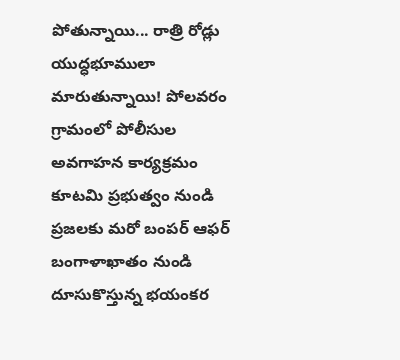పోతున్నాయి... రాత్రి రోడ్లు యుద్ధభూములా మారుతున్నాయి! పోలవరం గ్రామంలో పోలీసుల అవగాహన కార్యక్రమం కూటమి ప్రభుత్వం నుండి ప్రజలకు మరో బంపర్ ఆఫర్ బంగాళాఖాతం నుండి దూసుకొస్తున్న భయంకర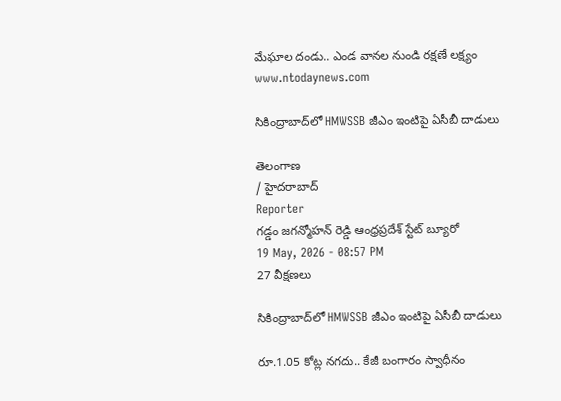మేఘాల దండు.. ఎండ వానల నుండి రక్షణే లక్ష్యం
www.ntodaynews.com

సికింద్రాబాద్‌లో HMWSSB జీఎం ఇంటిపై ఏసీబీ దాడులు

తెలంగాణ
/ హైదరాబాద్
Reporter
గడ్డం జగన్మోహన్ రెడ్డి ఆంధ్రప్రదేశ్ స్టేట్ బ్యూరో
19 May, 2026 - 08:57 PM
27 వీక్షణలు

సికింద్రాబాద్‌లో HMWSSB జీఎం ఇంటిపై ఏసీబీ దాడులు

రూ.1.05 కోట్ల నగదు.. కేజీ బంగారం స్వాధీనం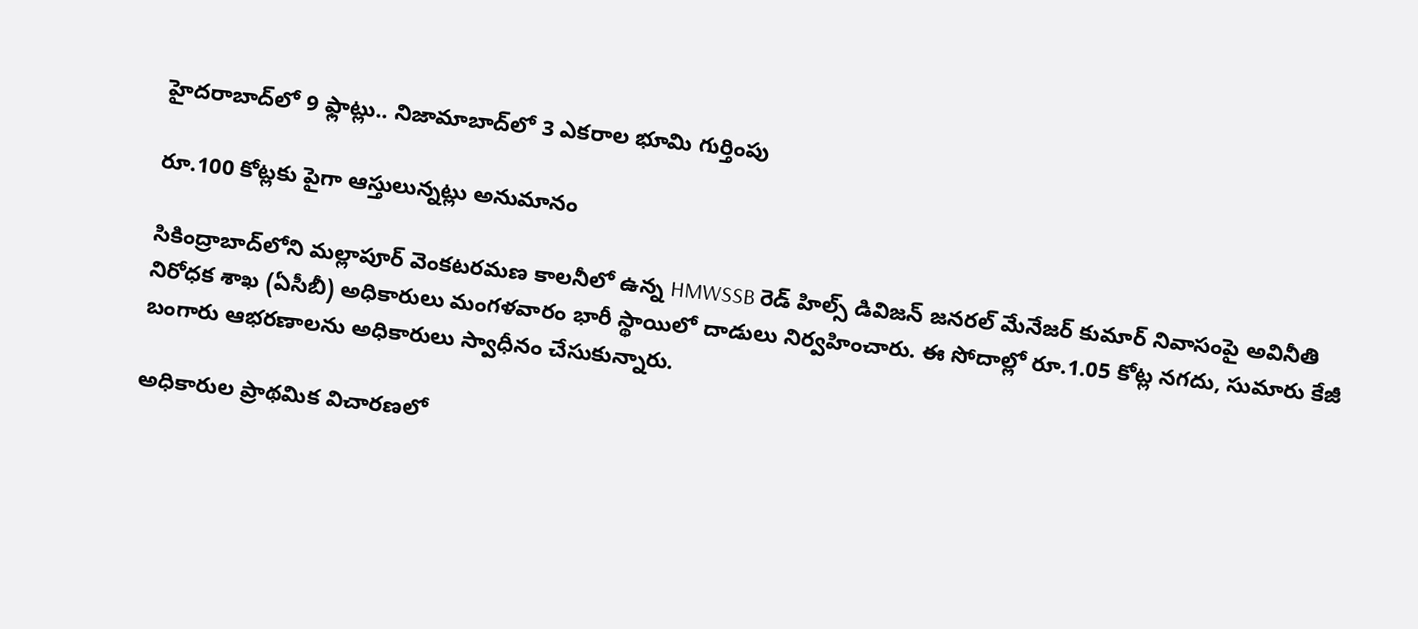హైదరాబాద్‌లో 9 ఫ్లాట్లు.. నిజామాబాద్‌లో 3 ఎకరాల భూమి గుర్తింపు

రూ.100 కోట్లకు పైగా ఆస్తులున్నట్లు అనుమానం

సికింద్రాబాద్‌లోని మల్లాపూర్ వెంకటరమణ కాలనీలో ఉన్న HMWSSB రెడ్ హిల్స్ డివిజన్ జనరల్ మేనేజర్ కుమార్ నివాసంపై అవినీతి నిరోధక శాఖ (ఏసీబీ) అధికారులు మంగళవారం భారీ స్థాయిలో దాడులు నిర్వహించారు. ఈ సోదాల్లో రూ.1.05 కోట్ల నగదు, సుమారు కేజీ బంగారు ఆభరణాలను అధికారులు స్వాధీనం చేసుకున్నారు.

అధికారుల ప్రాథమిక విచారణలో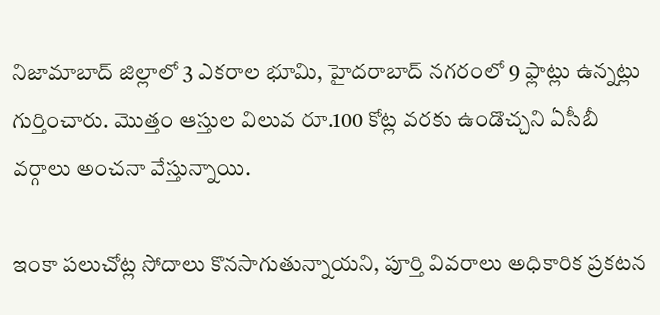నిజామాబాద్ జిల్లాలో 3 ఎకరాల భూమి, హైదరాబాద్ నగరంలో 9 ఫ్లాట్లు ఉన్నట్లు గుర్తించారు. మొత్తం ఆస్తుల విలువ రూ.100 కోట్ల వరకు ఉండొచ్చని ఏసీబీ వర్గాలు అంచనా వేస్తున్నాయి.

ఇంకా పలుచోట్ల సోదాలు కొనసాగుతున్నాయని, పూర్తి వివరాలు అధికారిక ప్రకటన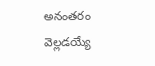అనంతరం వెల్లడయ్యే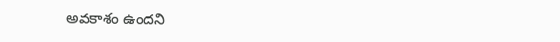అవకాశం ఉందని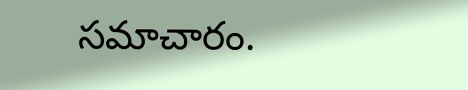సమాచారం.